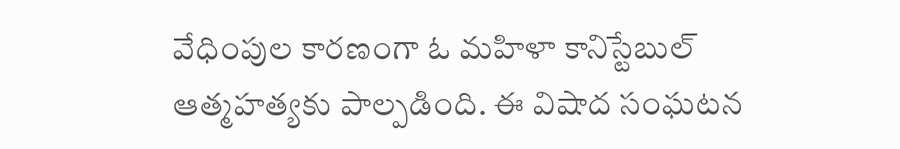వేధింపుల కారణంగా ఓ మహిళా కానిస్టేబుల్ ఆత్మహత్యకు పాల్పడింది. ఈ విషాద సంఘటన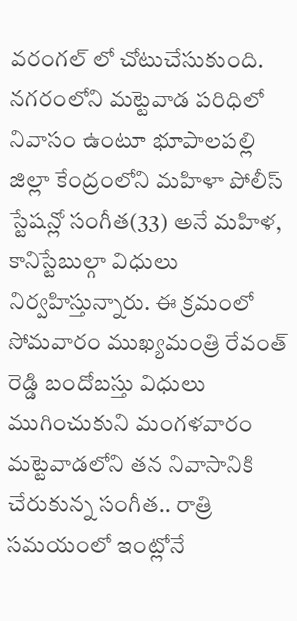వరంగల్ లో చోటుచేసుకుంది. నగరంలోని మట్టెవాడ పరిధిలో నివాసం ఉంటూ భూపాలపల్లి జిల్లా కేంద్రంలోని మహిళా పోలీస్ స్టేషన్లో సంగీత(33) అనే మహిళ, కానిస్టేబుల్గా విధులు నిర్వహిస్తున్నారు. ఈ క్రమంలో సోమవారం ముఖ్యమంత్రి రేవంత్ రెడ్డి బందోబస్తు విధులు ముగించుకుని మంగళవారం మట్టెవాడలోని తన నివాసానికి చేరుకున్న సంగీత.. రాత్రి సమయంలో ఇంట్లోనే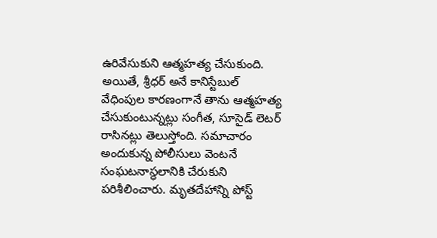ఉరివేసుకుని ఆత్మహత్య చేసుకుంది.
అయితే, శ్రీధర్ అనే కానిస్టేబుల్ వేధింపుల కారణంగానే తాను ఆత్మహత్య చేసుకుంటున్నట్లు సంగీత, సూసైడ్ లెటర్ రాసినట్లు తెలుస్తోంది. సమాచారం అందుకున్న పోలీసులు వెంటనే సంఘటనాస్థలానికి చేరుకుని పరిశీలించారు. మృతదేహాన్ని పోస్ట్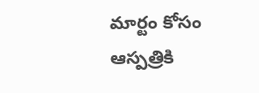మార్టం కోసం ఆస్పత్రికి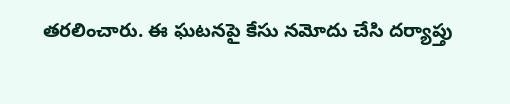తరలించారు. ఈ ఘటనపై కేసు నమోదు చేసి దర్యాప్తు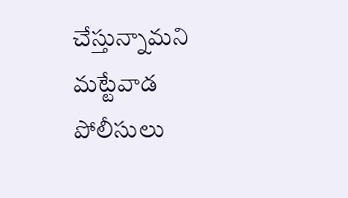చేస్తున్నామని మట్టేవాడ పోలీసులు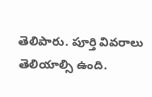తెలిపారు. పూర్తి వివరాలు తెలియాల్సి ఉంది.